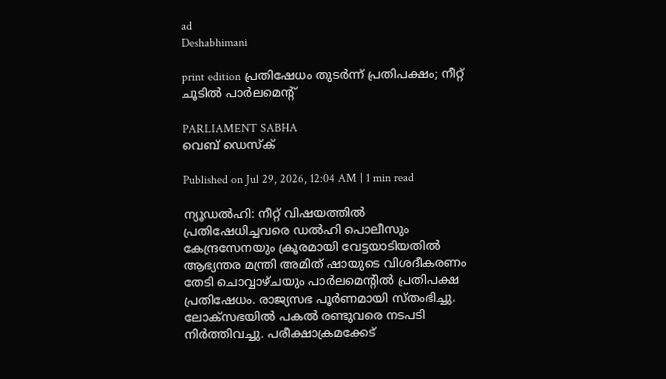ad
Deshabhimani

print edition പ്രതിഷേധം തുടർന്ന്‌ പ്രതിപക്ഷം; നീറ്റ്‌ ചൂടിൽ പാർലമെന്റ്‌

PARLIAMENT SABHA
വെബ് ഡെസ്ക്

Published on Jul 29, 2026, 12:04 AM | 1 min read

ന്യൂഡൽഹി: നീറ്റ്‌ വിഷയത്തിൽ പ്രതിഷേധിച്ചവരെ ഡൽഹി പൊലീസും കേന്ദ്രസേനയും ക്രൂരമായി വേട്ടയാടിയതിൽ ആഭ്യന്തര മന്ത്രി അമിത്‌ ഷായുടെ വിശദീകരണം തേടി ചൊവ്വാഴ്‌ചയും പാർലമെന്റിൽ പ്രതിപക്ഷ പ്രതിഷേധം. രാജ്യസഭ പൂർണമായി സ്‌തംഭിച്ചു. ലോക്‌സഭയിൽ പകൽ രണ്ടുവരെ നടപടി നിർത്തിവച്ചു. പരീക്ഷാക്രമക്കേട്‌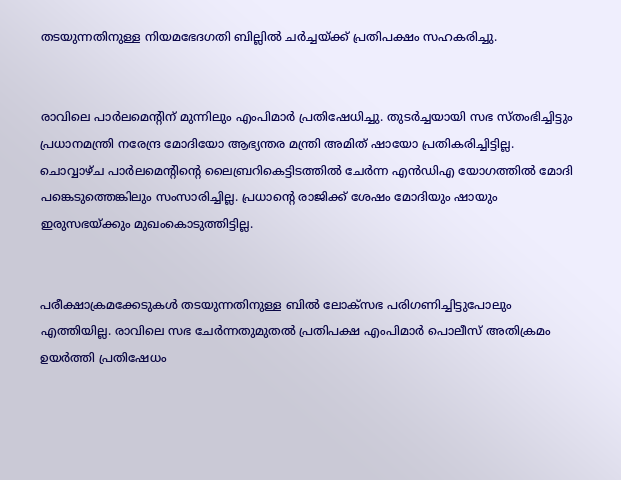തടയുന്നതിനുള്ള നിയമഭേദഗതി ബില്ലിൽ ചർച്ചയ്‌ക്ക്‌ പ്രതിപക്ഷം സഹകരിച്ചു.


രാവിലെ പാർലമെന്റിന്‌ മുന്നിലും എംപിമാർ പ്രതിഷേധിച്ചു. തുടർച്ചയായി സഭ സ്‌തംഭിച്ചിട്ടും പ്രധാനമന്ത്രി നരേന്ദ്ര മോദിയോ ആഭ്യന്തര മന്ത്രി അമിത്‌ ഷായോ പ്രതികരിച്ചിട്ടില്ല. ചൊവ്വാഴ്‌ച പാർലമെന്റിന്റെ ലൈബ്രറികെട്ടിടത്തിൽ ചേർന്ന എൻഡിഎ യോഗത്തിൽ മോദി പങ്കെടുത്തെങ്കിലും സംസാരിച്ചില്ല. പ്രധാന്റെ രാജിക്ക്‌ ശേഷം മോദിയും ഷായും ഇരുസഭയ്‌ക്കും മുഖംകൊടുത്തിട്ടില്ല.


പരീക്ഷാക്രമക്കേടുകൾ തടയുന്നതിനുള്ള ബിൽ ലോക്‌സഭ പരിഗണിച്ചിട്ടുപോലും എത്തിയില്ല. രാവിലെ സഭ ചേർന്നതുമുതൽ പ്രതിപക്ഷ എംപിമാർ പൊലീസ്‌ അതിക്രമം ഉയർത്തി പ്രതിഷേധം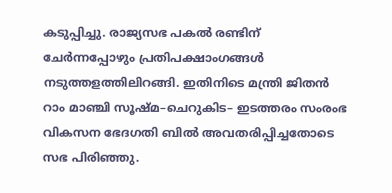കടുപ്പിച്ചു. രാജ്യസഭ പകൽ രണ്ടിന്‌ ചേർന്നപ്പോഴും പ്രതിപക്ഷാംഗങ്ങൾ നടുത്തളത്തിലിറങ്ങി. ഇതിനിടെ മന്ത്രി ജിതൻ റാം മാഞ്ചി സൂഷ്‌മ–ചെറുകിട– ഇടത്തരം സംരംഭ വികസന ഭേദഗതി ബിൽ അവതരിപ്പിച്ചതോടെ സഭ പിരിഞ്ഞു.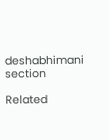deshabhimani section

Related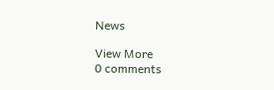News

View More
0 comments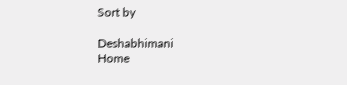Sort by

Deshabhimani
Home